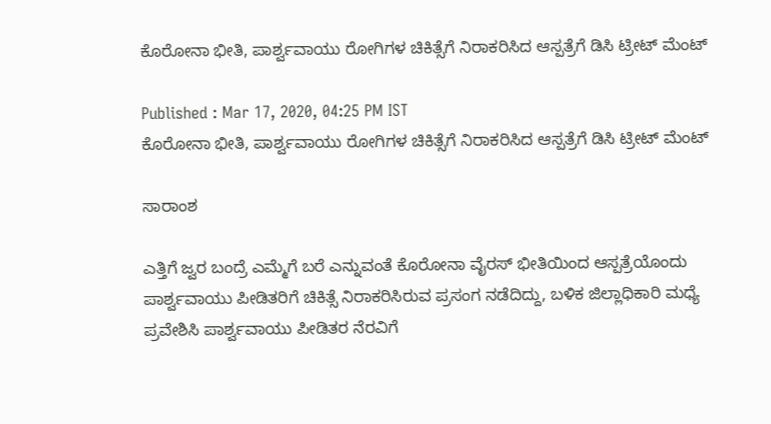ಕೊರೋನಾ ಭೀತಿ, ಪಾರ್ಶ್ವವಾಯು ರೋಗಿಗಳ ಚಿಕಿತ್ಸೆಗೆ ನಿರಾಕರಿಸಿದ ಆಸ್ಪತ್ರೆಗೆ ಡಿಸಿ ಟ್ರೀಟ್ ಮೆಂಟ್

Published : Mar 17, 2020, 04:25 PM IST
ಕೊರೋನಾ ಭೀತಿ, ಪಾರ್ಶ್ವವಾಯು ರೋಗಿಗಳ ಚಿಕಿತ್ಸೆಗೆ ನಿರಾಕರಿಸಿದ ಆಸ್ಪತ್ರೆಗೆ ಡಿಸಿ ಟ್ರೀಟ್ ಮೆಂಟ್

ಸಾರಾಂಶ

ಎತ್ತಿಗೆ ಜ್ವರ ಬಂದ್ರೆ ಎಮ್ಮೆಗೆ ಬರೆ ಎನ್ನುವಂತೆ ಕೊರೋನಾ ವೈರಸ್‌ ಭೀತಿಯಿಂದ ಆಸ್ಪತ್ರೆಯೊಂದು ಪಾರ್ಶ್ವವಾಯು ಪೀಡಿತರಿಗೆ ಚಿಕಿತ್ಸೆ ನಿರಾಕರಿಸಿರುವ ಪ್ರಸಂಗ ನಡೆದಿದ್ದು, ಬಳಿಕ ಜಿಲ್ಲಾಧಿಕಾರಿ ಮಧ್ಯೆ ಪ್ರವೇಶಿಸಿ ಪಾರ್ಶ್ವವಾಯು ಪೀಡಿತರ ನೆರವಿಗೆ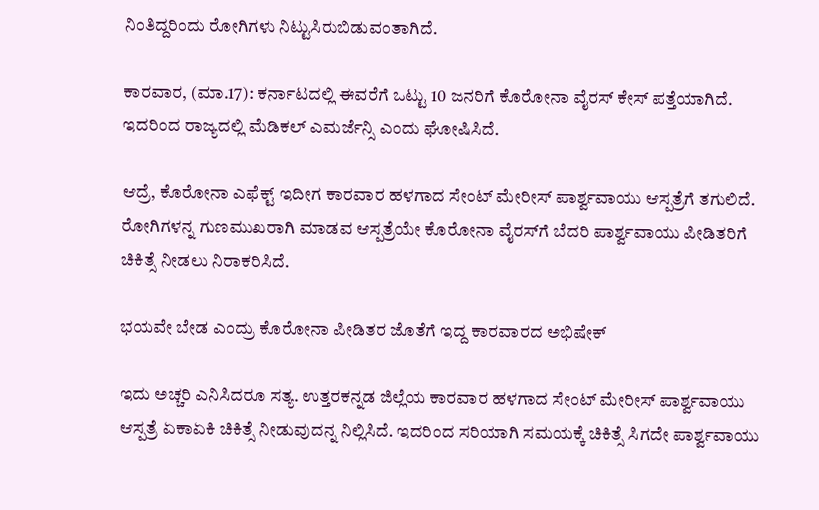ನಿಂತಿದ್ದರಿಂದು ರೋಗಿಗಳು ನಿಟ್ಟುಸಿರುಬಿಡುವಂತಾಗಿದೆ.

ಕಾರವಾರ, (ಮಾ.17): ಕರ್ನಾಟದಲ್ಲಿ ಈವರೆಗೆ ಒಟ್ಟು 10 ಜನರಿಗೆ ಕೊರೋನಾ ವೈರಸ್ ಕೇಸ್ ಪತ್ತೆಯಾಗಿದೆ. ಇದರಿಂದ ರಾಜ್ಯದಲ್ಲಿ ಮೆಡಿಕಲ್‌ ಎಮರ್ಜೆನ್ಸಿ ಎಂದು ಘೋಷಿಸಿದೆ.

ಆದ್ರೆ, ಕೊರೋನಾ ಎಫೆಕ್ಟ್ ಇದೀಗ ಕಾರವಾರ ಹಳಗಾದ ಸೇಂಟ್ ಮೇರೀಸ್ ಪಾರ್ಶ್ವವಾಯು ಆಸ್ಪತ್ರೆಗೆ ತಗುಲಿದೆ. ರೋಗಿಗಳನ್ನ ಗುಣಮುಖರಾಗಿ ಮಾಡವ ಆಸ್ಪತ್ರೆಯೇ ಕೊರೋನಾ ವೈರಸ್‌ಗೆ ಬೆದರಿ ಪಾರ್ಶ್ವವಾಯು ಪೀಡಿತರಿಗೆ ಚಿಕಿತ್ಸೆ ನೀಡಲು ನಿರಾಕರಿಸಿದೆ.

ಭಯವೇ ಬೇಡ ಎಂದ್ರು ಕೊರೋನಾ ಪೀಡಿತರ ಜೊತೆಗೆ ಇದ್ದ ಕಾರವಾರದ ಅಭಿಷೇಕ್

ಇದು ಅಚ್ಚರಿ ಎನಿಸಿದರೂ ಸತ್ಯ. ಉತ್ತರಕನ್ನಡ ಜಿಲ್ಲೆಯ ಕಾರವಾರ ಹಳಗಾದ ಸೇಂಟ್ ಮೇರೀಸ್ ಪಾರ್ಶ್ವವಾಯು ಆಸ್ಪತ್ರೆ ಏಕಾಏಕಿ ಚಿಕಿತ್ಸೆ ನೀಡುವುದನ್ನ ನಿಲ್ಲಿಸಿದೆ. ಇದರಿಂದ ಸರಿಯಾಗಿ ಸಮಯಕ್ಕೆ ಚಿಕಿತ್ಸೆ ಸಿಗದೇ ಪಾರ್ಶ್ವವಾಯು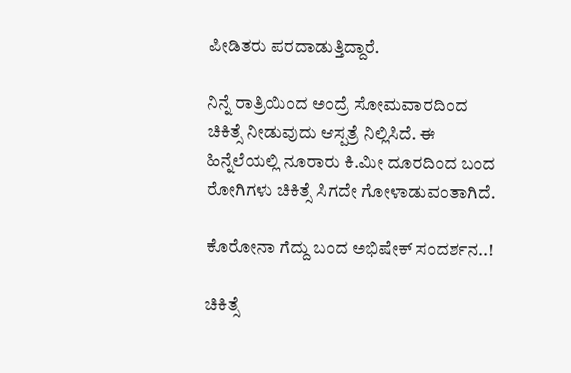ಪೀಡಿತರು ಪರದಾಡುತ್ತಿದ್ದಾರೆ.

ನಿನ್ನೆ ರಾತ್ರಿಯಿಂದ ಅಂದ್ರೆ ಸೋಮವಾರದಿಂದ ಚಿಕಿತ್ಸೆ ನೀಡುವುದು ಆಸ್ಪತ್ರೆ ನಿಲ್ಲಿಸಿದೆ. ಈ ಹಿನ್ನೆಲೆಯಲ್ಲಿ ನೂರಾರು ಕಿ.ಮೀ ದೂರದಿಂದ ಬಂದ ರೋಗಿಗಳು ಚಿಕಿತ್ಸೆ ಸಿಗದೇ ಗೋಳಾಡುವಂತಾಗಿದೆ.

ಕೊರೋನಾ ಗೆದ್ದು ಬಂದ ಅಭಿಷೇಕ್ ಸಂದರ್ಶನ..!

ಚಿಕಿತ್ಸೆ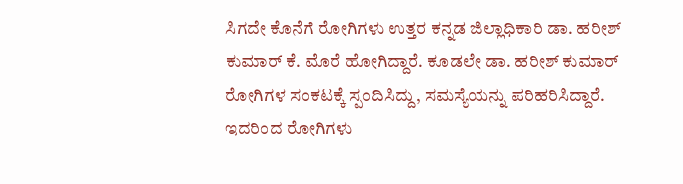ಸಿಗದೇ ಕೊನೆಗೆ ರೋಗಿಗಳು ಉತ್ತರ ಕನ್ನಡ ಜಿಲ್ಲಾಧಿಕಾರಿ ಡಾ. ಹರೀಶ್ ಕುಮಾರ್ ಕೆ. ಮೊರೆ ಹೋಗಿದ್ದಾರೆ. ಕೂಡಲೇ ಡಾ. ಹರೀಶ್ ಕುಮಾರ್ ರೋಗಿಗಳ ಸಂಕಟಕ್ಕೆ ಸ್ಪಂದಿಸಿದ್ದು, ಸಮಸ್ಯೆಯನ್ನು ಪರಿಹರಿಸಿದ್ದಾರೆ. ಇದರಿಂದ ರೋಗಿಗಳು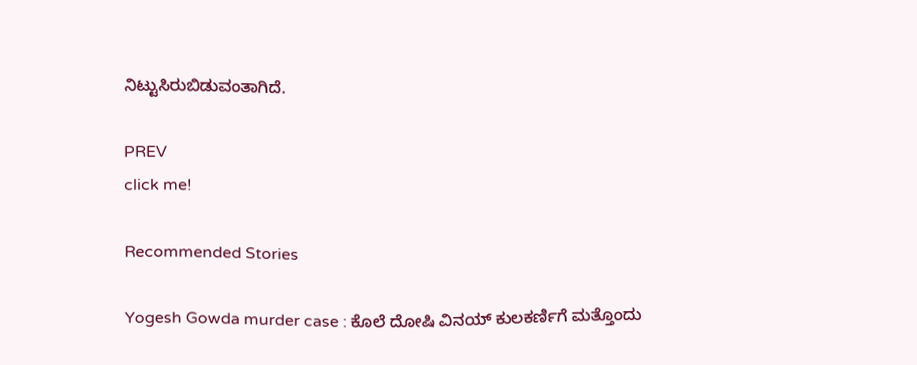ನಿಟ್ಟುಸಿರುಬಿಡುವಂತಾಗಿದೆ.

PREV
click me!

Recommended Stories

Yogesh Gowda murder case : ಕೊಲೆ ದೋಷಿ ವಿನಯ್ ಕುಲಕರ್ಣಿಗೆ ಮತ್ತೊಂದು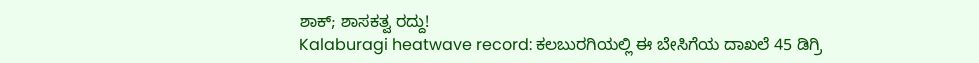ಶಾಕ್; ಶಾಸಕತ್ವ ರದ್ದು!
Kalaburagi heatwave record: ಕಲಬುರಗಿಯಲ್ಲಿ ಈ ಬೇಸಿಗೆಯ ದಾಖಲೆ 45 ಡಿಗ್ರಿ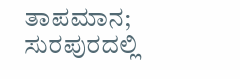ತಾಪಮಾನ; ಸುರಪುರದಲ್ಲಿ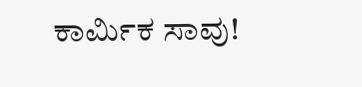ಕಾರ್ಮಿಕ ಸಾವು!